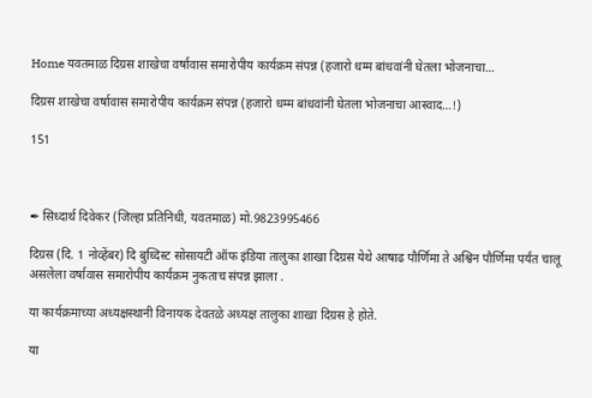Home यवतमाळ दिग्रस शाखेचा वर्षावास समारोपीय कार्यक्रम संपन्न (हजारो धम्म बांधवांनी घेतला भोजनाचा...

दिग्रस शाखेचा वर्षावास समारोपीय कार्यक्रम संपन्न (हजारो धम्म बांधवांनी घेतला भोजनाचा आस्वाद…!)

151



✒ सिध्दार्थ दिवेकर (जिल्हा प्रतिनिधी, यवतमाळ) मो.9823995466

दिग्रस (दि. 1 नोव्हेंबर) दि बुध्दिस्ट सोसायटी ऑफ इंडिया तालुका शाखा दिग्रस येथे आषाढ पौर्णिमा ते अश्विन पौर्णिमा पर्यंत चालू असलेला वर्षावास समारोपीय कार्यक्रम नुकताच संपन्न झाला .

या कार्यक्रमाच्या अध्यक्षस्थानी विनायक देवतळे अध्यक्ष तालुका शाखा दिग्रस हे होते.

या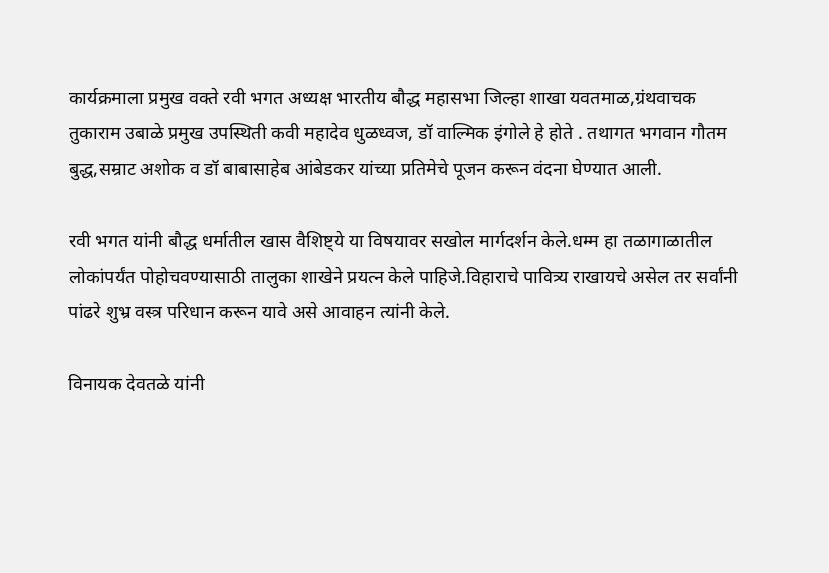कार्यक्रमाला प्रमुख वक्ते रवी भगत अध्यक्ष भारतीय बौद्ध महासभा जिल्हा शाखा यवतमाळ,ग्रंथवाचक तुकाराम उबाळे प्रमुख उपस्थिती कवी महादेव धुळध्वज, डॉ वाल्मिक इंगोले हे होते . तथागत भगवान गौतम बुद्ध,सम्राट अशोक व डॉ बाबासाहेब आंबेडकर यांच्या प्रतिमेचे पूजन करून वंदना घेण्यात आली.

रवी भगत यांनी बौद्ध धर्मातील खास वैशिष्ट्ये या विषयावर सखोल मार्गदर्शन केले.धम्म हा तळागाळातील लोकांपर्यंत पोहोचवण्यासाठी तालुका शाखेने प्रयत्न केले पाहिजे.विहाराचे पावित्र्य राखायचे असेल तर सर्वांनी पांढरे शुभ्र वस्त्र परिधान करून यावे असे आवाहन त्यांनी केले.

विनायक देवतळे यांनी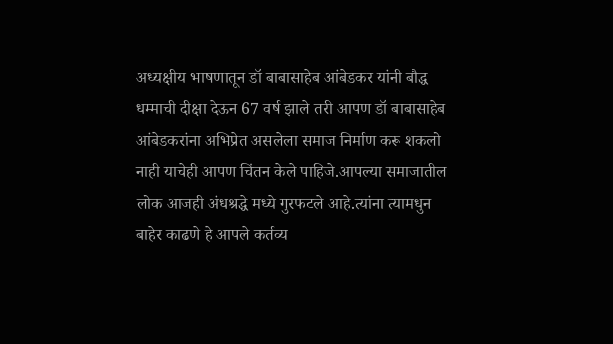अध्यक्षीय भाषणातून डॉ बाबासाहेब आंबेडकर यांनी बौद्ध धम्माची दीक्षा देऊन 67 वर्ष झाले तरी आपण डॉ बाबासाहेब आंबेडकरांना अभिप्रेत असलेला समाज निर्माण करू शकलो नाही याचेही आपण चिंतन केले पाहिजे.आपल्या समाजातील लोक आजही अंधश्रद्धे मध्ये गुरफटले आहे.त्यांना त्यामधुन बाहेर काढणे हे आपले कर्तव्य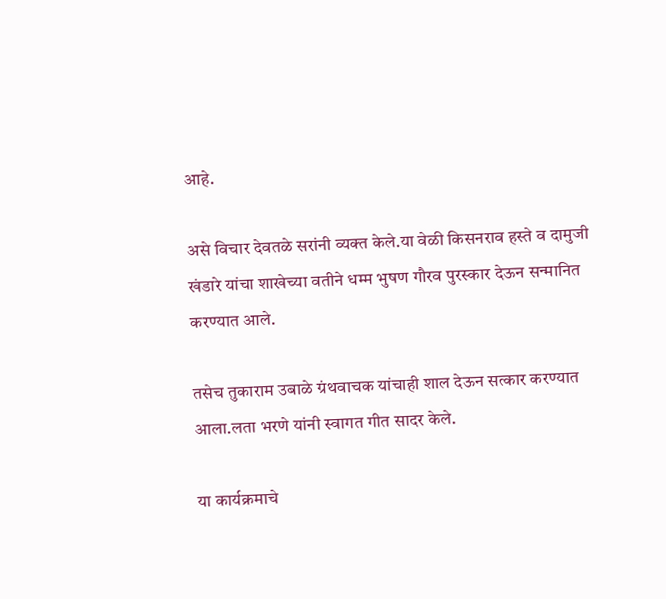आहे.

असे विचार देवतळे सरांनी व्यक्त केले.या वेळी किसनराव हस्ते व दामुजी खंडारे यांचा शाखेच्या वतीने धम्म भुषण गौरव पुरस्कार देऊन सन्मानित करण्यात आले.

तसेच तुकाराम उबाळे ग्रंथवाचक यांचाही शाल देऊन सत्कार करण्यात आला.लता भरणे यांनी स्वागत गीत सादर केले.

या कार्यक्रमाचे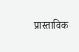प्रास्ताविक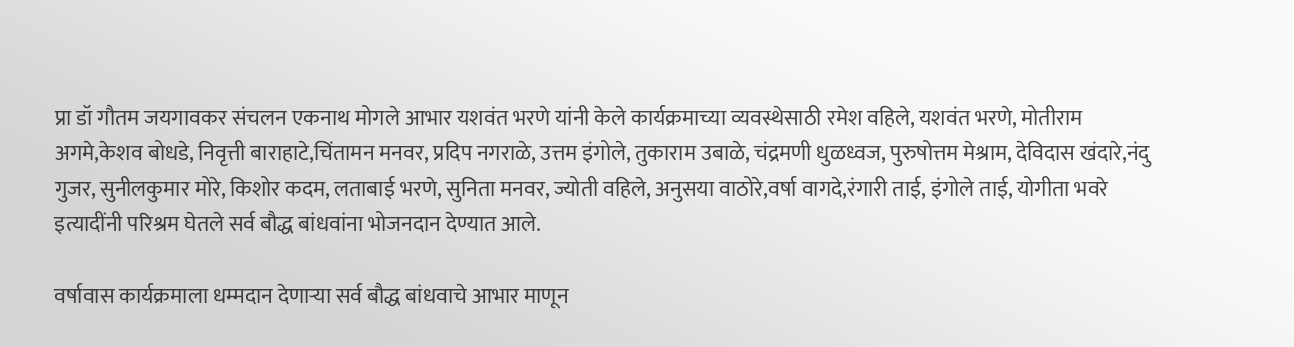प्रा डॉ गौतम जयगावकर संचलन एकनाथ मोगले आभार यशवंत भरणे यांनी केले कार्यक्रमाच्या व्यवस्थेसाठी रमेश वहिले, यशवंत भरणे, मोतीराम अगमे,केशव बोधडे, निवृत्ती बाराहाटे,चिंतामन मनवर, प्रदिप नगराळे, उत्तम इंगोले, तुकाराम उबाळे, चंद्रमणी धुळध्वज, पुरुषोत्तम मेश्राम, देविदास खंदारे,नंदु गुजर, सुनीलकुमार मोरे, किशोर कदम, लताबाई भरणे, सुनिता मनवर, ज्योती वहिले, अनुसया वाठोरे,वर्षा वागदे,रंगारी ताई, इंगोले ताई, योगीता भवरे इत्यादींनी परिश्रम घेतले सर्व बौद्ध बांधवांना भोजनदान देण्यात आले.

वर्षावास कार्यक्रमाला धम्मदान देणाऱ्या सर्व बौद्ध बांधवाचे आभार माणून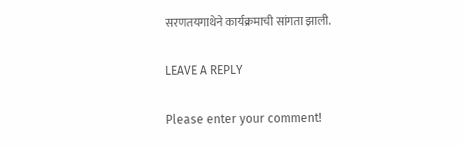सरणतयगाथेने कार्यक्रमाची सांगता झाली.

LEAVE A REPLY

Please enter your comment!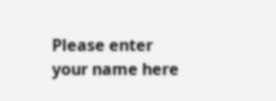Please enter your name here